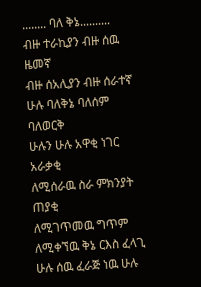........ ባለ ቅኔ..........
ብዙ ተራኪያን ብዙ ሰዉ ዜመኛ
ብዙ ሰአሊያን ብዙ ሰራተኛ
ሁሉ ባለቅኔ ባለሰም ባለወርቅ
ሁሉን ሁሉ አዋቂ ነገር አራቃቂ
ለሚሰራዉ ስራ ምክንያት ጠያቂ
ለሚገጥመዉ ግጥም ለሚቀኘዉ ቅኔ ርእስ ፈላጊ
ሁሉ ሰዉ ፈራጅ ነዉ ሁሉ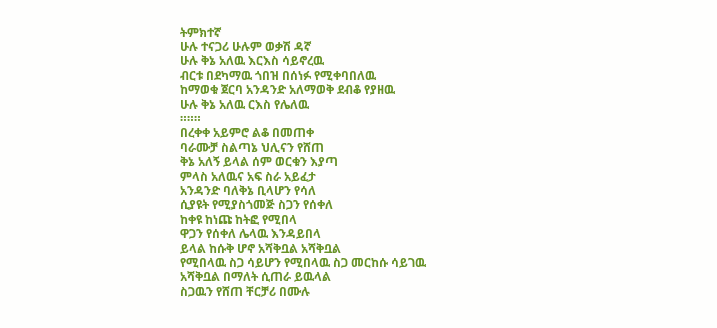ትምክተኛ
ሁሉ ተናጋሪ ሁሉም ወቃሽ ዳኛ
ሁሉ ቅኔ አለዉ እርእስ ሳይኖረዉ
ብርቱ በደካማዉ ጎበዝ በሰነፉ የሚቀባበለዉ
ከማወቁ ጀርባ አንዳንድ አለማወቅ ደብቆ የያዘዉ
ሁሉ ቅኔ አለዉ ርእስ የሌለዉ
።።።
በረቀቀ አይምሮ ልቆ በመጠቀ
ባራሙቻ ስልጣኔ ህሊናን የሸጠ
ቅኔ አለኝ ይላል ሰም ወርቁን እያጣ
ምላስ አለዉና አፍ ስራ አይፈታ
አንዳንድ ባለቅኔ ቢላሆን የሳለ
ሲያዩት የሚያስጎመጅ ስጋን የሰቀለ
ከቀዩ ከነጩ ከትፎ የሚበላ
ዋጋን የሰቀለ ሌላዉ እንዳይበላ
ይላል ከሱቅ ሆኖ አሻቅቧል አሻቅቧል
የሚበላዉ ስጋ ሳይሆን የሚበላዉ ስጋ መርከሱ ሳይገዉ
አሻቅቧል በማለት ሲጠራ ይዉላል
ስጋዉን የሸጠ ቸርቻሪ በሙሉ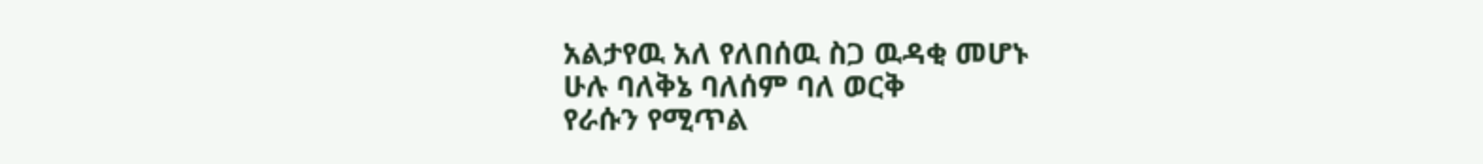አልታየዉ አለ የለበሰዉ ስጋ ዉዳቂ መሆኑ
ሁሉ ባለቅኔ ባለሰም ባለ ወርቅ
የራሱን የሚጥል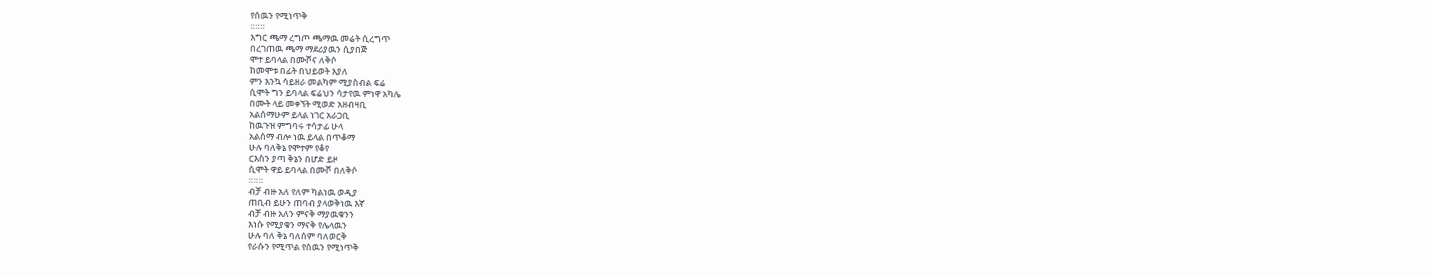የሰዉን የሚነጥቅ
።።።
እግር ጫማ ረግጦ ጫማዉ መሬት ሲረግጥ
በረገጠዉ ጫማ ማደሪያዉን ሲያበጅ
ሞተ ይባላል በሙሾና ለቅሶ
ከመሞቱ በፊት በህይወት እያለ
ምን እንኳ ሳይዘራ መልካም ሚያስብል ፍሬ
ሲሞት ግን ይባላል ፍሬህን ሳታየዉ ምነዋ አካሌ
በሙት ላይ መቀኘት ሚወድ አዘብዛቢ
አልሰማሁም ይላል ነገር አራጋቢ
ከዉጉዝ ምግባሩ ተሳታፊ ሁላ
አልሰማ ብሎ ነዉ ይላል በጥቆማ
ሁሉ ባለቅኔ የሞተም የቆየ
ርእስን ያጣ ቅኔን በሆድ ይዞ
ሲሞት ዋይ ይባላል በሙሾ በለቅሶ
።።።
ብቻ ብዙ አለ የለም ካልነዉ ወዲያ
ጠቢብ ይሁን ጠባብ ያላወቅነዉ እኛ
ብቻ ብዙ አለን ምናቅ ማያዉቁንን
እነሱ የሚያቁን ማናቅ የሌላዉን
ሁሉ ባለ ቅኔ ባለሰም ባለወርቅ
የራሱን የሚጥል የሰዉን የሚነጥቅ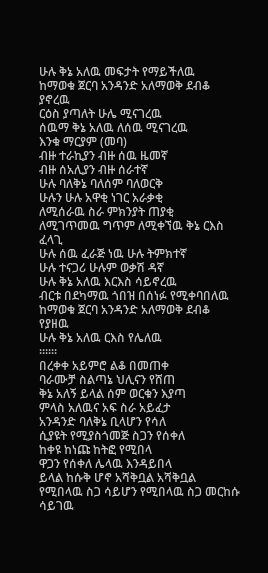ሁሉ ቅኔ አለዉ መፍታት የማይችለዉ
ከማወቁ ጀርባ አንዳንድ አለማወቅ ደብቆ ያኖረዉ
ርዕስ ያጣለት ሁሌ ሚናገረዉ
ሰዉማ ቅኔ አለዉ ለሰዉ ሚናገረዉ
እንቁ ማርያም (መባ)
ብዙ ተራኪያን ብዙ ሰዉ ዜመኛ
ብዙ ሰአሊያን ብዙ ሰራተኛ
ሁሉ ባለቅኔ ባለሰም ባለወርቅ
ሁሉን ሁሉ አዋቂ ነገር አራቃቂ
ለሚሰራዉ ስራ ምክንያት ጠያቂ
ለሚገጥመዉ ግጥም ለሚቀኘዉ ቅኔ ርእስ ፈላጊ
ሁሉ ሰዉ ፈራጅ ነዉ ሁሉ ትምክተኛ
ሁሉ ተናጋሪ ሁሉም ወቃሽ ዳኛ
ሁሉ ቅኔ አለዉ እርእስ ሳይኖረዉ
ብርቱ በደካማዉ ጎበዝ በሰነፉ የሚቀባበለዉ
ከማወቁ ጀርባ አንዳንድ አለማወቅ ደብቆ የያዘዉ
ሁሉ ቅኔ አለዉ ርእስ የሌለዉ
።።።
በረቀቀ አይምሮ ልቆ በመጠቀ
ባራሙቻ ስልጣኔ ህሊናን የሸጠ
ቅኔ አለኝ ይላል ሰም ወርቁን እያጣ
ምላስ አለዉና አፍ ስራ አይፈታ
አንዳንድ ባለቅኔ ቢላሆን የሳለ
ሲያዩት የሚያስጎመጅ ስጋን የሰቀለ
ከቀዩ ከነጩ ከትፎ የሚበላ
ዋጋን የሰቀለ ሌላዉ እንዳይበላ
ይላል ከሱቅ ሆኖ አሻቅቧል አሻቅቧል
የሚበላዉ ስጋ ሳይሆን የሚበላዉ ስጋ መርከሱ ሳይገዉ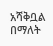አሻቅቧል በማለት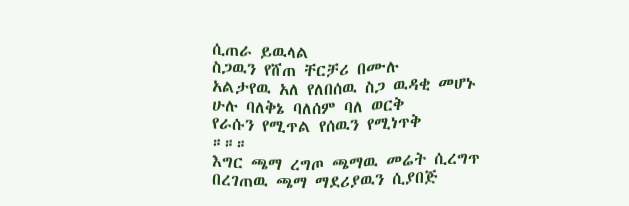ሲጠራ ይዉላል
ስጋዉን የሸጠ ቸርቻሪ በሙሉ
አልታየዉ አለ የለበሰዉ ስጋ ዉዳቂ መሆኑ
ሁሉ ባለቅኔ ባለሰም ባለ ወርቅ
የራሱን የሚጥል የሰዉን የሚነጥቅ
።።።
እግር ጫማ ረግጦ ጫማዉ መሬት ሲረግጥ
በረገጠዉ ጫማ ማደሪያዉን ሲያበጅ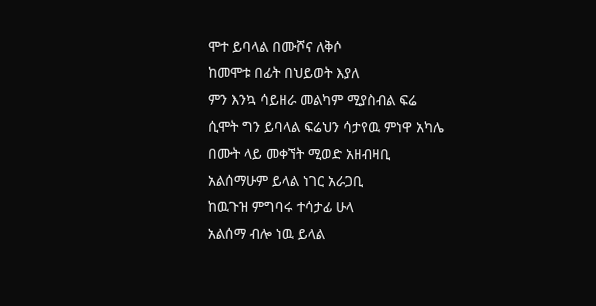ሞተ ይባላል በሙሾና ለቅሶ
ከመሞቱ በፊት በህይወት እያለ
ምን እንኳ ሳይዘራ መልካም ሚያስብል ፍሬ
ሲሞት ግን ይባላል ፍሬህን ሳታየዉ ምነዋ አካሌ
በሙት ላይ መቀኘት ሚወድ አዘብዛቢ
አልሰማሁም ይላል ነገር አራጋቢ
ከዉጉዝ ምግባሩ ተሳታፊ ሁላ
አልሰማ ብሎ ነዉ ይላል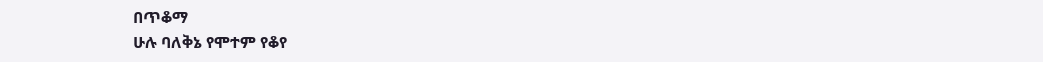በጥቆማ
ሁሉ ባለቅኔ የሞተም የቆየ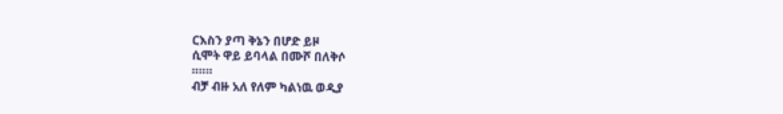ርእስን ያጣ ቅኔን በሆድ ይዞ
ሲሞት ዋይ ይባላል በሙሾ በለቅሶ
።።።
ብቻ ብዙ አለ የለም ካልነዉ ወዲያ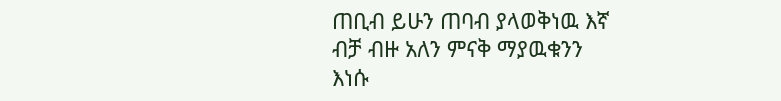ጠቢብ ይሁን ጠባብ ያላወቅነዉ እኛ
ብቻ ብዙ አለን ምናቅ ማያዉቁንን
እነሱ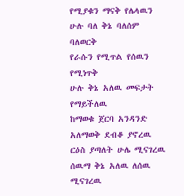የሚያቁን ማናቅ የሌላዉን
ሁሉ ባለ ቅኔ ባለሰም ባለወርቅ
የራሱን የሚጥል የሰዉን የሚነጥቅ
ሁሉ ቅኔ አለዉ መፍታት የማይችለዉ
ከማወቁ ጀርባ አንዳንድ አለማወቅ ደብቆ ያኖረዉ
ርዕስ ያጣለት ሁሌ ሚናገረዉ
ሰዉማ ቅኔ አለዉ ለሰዉ ሚናገረዉ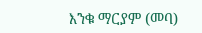እንቁ ማርያም (መባ)